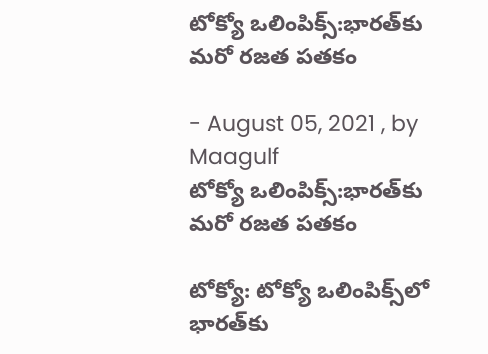టోక్యో ఒలింపిక్స్‌:భారత్‌కు మరో రజత పతకం

- August 05, 2021 , by Maagulf
టోక్యో ఒలింపిక్స్‌:భారత్‌కు మరో రజత పతకం

టోక్యో: టోక్యో ఒలింపిక్స్‌లో భారత్‌కు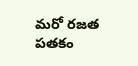మరో రజత పతకం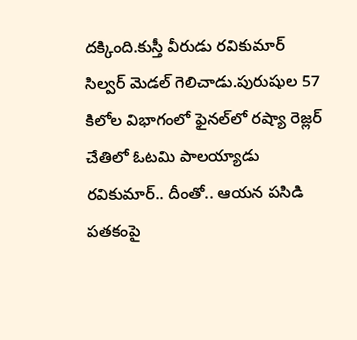దక్కింది.కుస్తీ వీరుడు రవికుమార్ సిల్వర్ మెడల్ గెలిచాడు.పురుషుల 57 కిలోల విభాగంలో ఫైనల్‌లో రష్యా రెజ్లర్‌ చేతిలో ఓటమి పాలయ్యాడు రవికుమార్‌.. దీంతో.. ఆయన పసిడి పతకంపై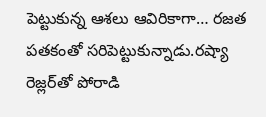పెట్టుకున్న ఆశలు ఆవిరికాగా… రజత పతకంతో సరిపెట్టుకున్నాడు.రష్యా రెజ్లర్‌తో పోరాడి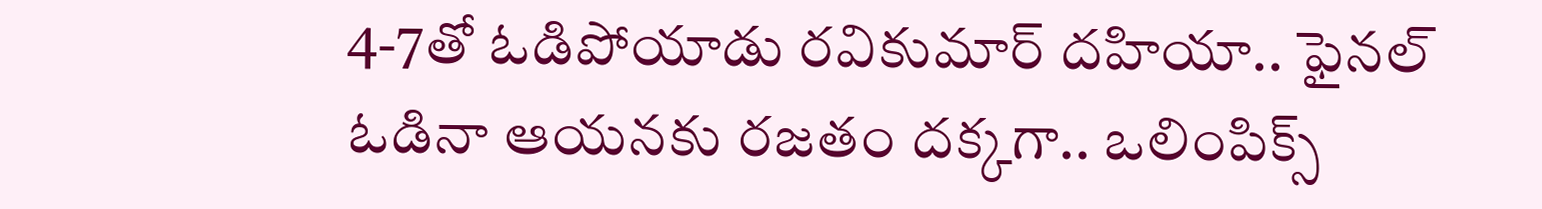4-7తో ఓడిపోయాడు రవికుమార్ దహియా.. ఫైనల్‌ ఓడినా ఆయనకు రజతం దక్కగా.. ఒలింపిక్స్‌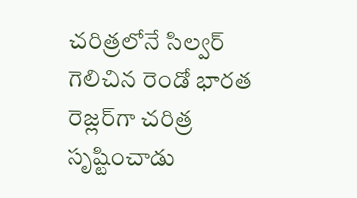చరిత్రలోనే సిల్వర్‌ గెలిచిన రెండో భారత రెజ్లర్‌గా చరిత్ర సృష్టించాడు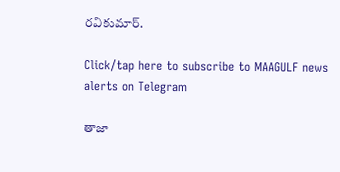రవికుమార్.

Click/tap here to subscribe to MAAGULF news alerts on Telegram

తాజా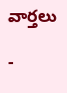వార్తలు

-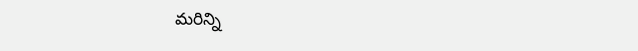మరిన్ని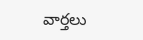వార్తలు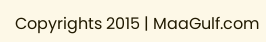Copyrights 2015 | MaaGulf.com